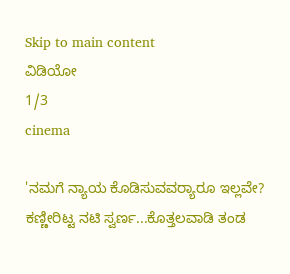Skip to main content
ವಿಡಿಯೋ
1/3
cinema

'ನಮಗೆ ನ್ಯಾಯ ಕೊಡಿಸುವವರ್‍ಯಾರೂ ಇಲ್ಲವೇ? ಕಣ್ಣೀರಿಟ್ಟ ನಟಿ ಸ್ವರ್ಣ...ಕೊತ್ತಲವಾಡಿ ತಂಡ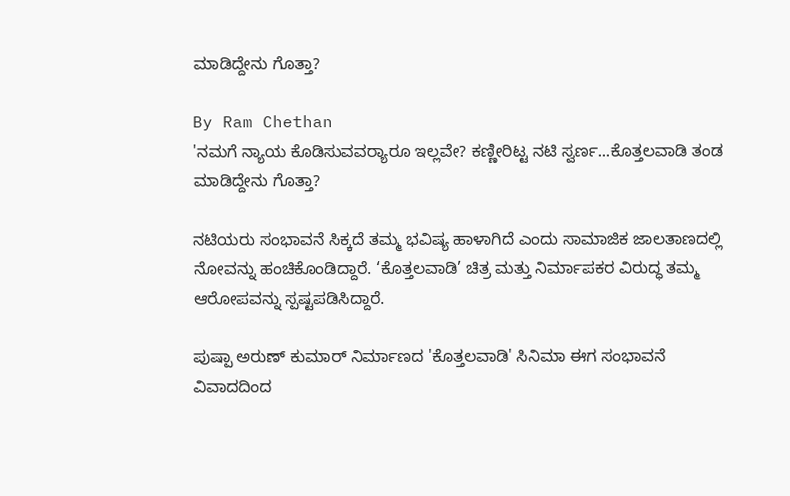ಮಾಡಿದ್ದೇನು ಗೊತ್ತಾ?

By Ram Chethan
'ನಮಗೆ ನ್ಯಾಯ ಕೊಡಿಸುವವರ್‍ಯಾರೂ ಇಲ್ಲವೇ? ಕಣ್ಣೀರಿಟ್ಟ ನಟಿ ಸ್ವರ್ಣ...ಕೊತ್ತಲವಾಡಿ ತಂಡ ಮಾಡಿದ್ದೇನು ಗೊತ್ತಾ?

ನಟಿಯರು ಸಂಭಾವನೆ ಸಿಕ್ಕದೆ ತಮ್ಮ ಭವಿಷ್ಯ ಹಾಳಾಗಿದೆ ಎಂದು ಸಾಮಾಜಿಕ ಜಾಲತಾಣದಲ್ಲಿ ನೋವನ್ನು ಹಂಚಿಕೊಂಡಿದ್ದಾರೆ. ‘ಕೊತ್ತಲವಾಡಿ’ ಚಿತ್ರ ಮತ್ತು ನಿರ್ಮಾಪಕರ ವಿರುದ್ಧ ತಮ್ಮ ಆರೋಪವನ್ನು ಸ್ಪಷ್ಟಪಡಿಸಿದ್ದಾರೆ.

ಪುಷ್ಪಾ ಅರುಣ್‌ ಕುಮಾರ್‌ ನಿರ್ಮಾಣದ 'ಕೊತ್ತಲವಾಡಿ' ಸಿನಿಮಾ ಈಗ ಸಂಭಾವನೆ ವಿವಾದದಿಂದ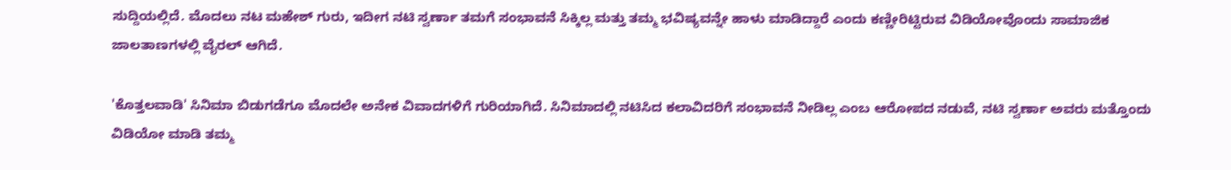ಸುದ್ದಿಯಲ್ಲಿದೆ. ಮೊದಲು ನಟ ಮಹೇಶ್ ಗುರು, ಇದೀಗ ನಟಿ ಸ್ವರ್ಣಾ ತಮಗೆ ಸಂಭಾವನೆ ಸಿಕ್ಕಿಲ್ಲ ಮತ್ತು ತಮ್ಮ ಭವಿಷ್ಯವನ್ನೇ ಹಾಳು ಮಾಡಿದ್ದಾರೆ ಎಂದು ಕಣ್ಣೀರಿಟ್ಟಿರುವ ವಿಡಿಯೋವೊಂದು ಸಾಮಾಜಿಕ ಜಾಲತಾಣಗಳಲ್ಲಿ ವೈರಲ್ ಆಗಿದೆ.

'ಕೊತ್ತಲವಾಡಿ' ಸಿನಿಮಾ ಬಿಡುಗಡೆಗೂ ಮೊದಲೇ ಅನೇಕ ವಿವಾದಗಳಿಗೆ ಗುರಿಯಾಗಿದೆ. ಸಿನಿಮಾದಲ್ಲಿ ನಟಿಸಿದ ಕಲಾವಿದರಿಗೆ ಸಂಭಾವನೆ ನೀಡಿಲ್ಲ ಎಂಬ ಆರೋಪದ ನಡುವೆ, ನಟಿ ಸ್ವರ್ಣಾ ಅವರು ಮತ್ತೊಂದು ವಿಡಿಯೋ ಮಾಡಿ ತಮ್ಮ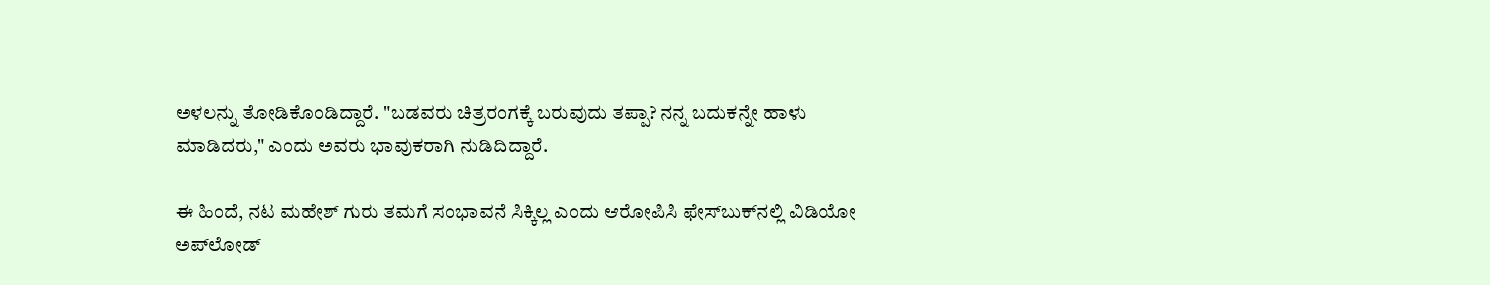ಅಳಲನ್ನು ತೋಡಿಕೊಂಡಿದ್ದಾರೆ. "ಬಡವರು ಚಿತ್ರರಂಗಕ್ಕೆ ಬರುವುದು ತಪ್ಪಾ? ನನ್ನ ಬದುಕನ್ನೇ ಹಾಳು ಮಾಡಿದರು," ಎಂದು ಅವರು ಭಾವುಕರಾಗಿ ನುಡಿದಿದ್ದಾರೆ.

ಈ ಹಿಂದೆ, ನಟ ಮಹೇಶ್‌ ಗುರು ತಮಗೆ ಸಂಭಾವನೆ ಸಿಕ್ಕಿಲ್ಲ ಎಂದು ಆರೋಪಿಸಿ ಫೇಸ್‌ಬುಕ್‌ನಲ್ಲಿ ವಿಡಿಯೋ ಅಪ್‌ಲೋಡ್‌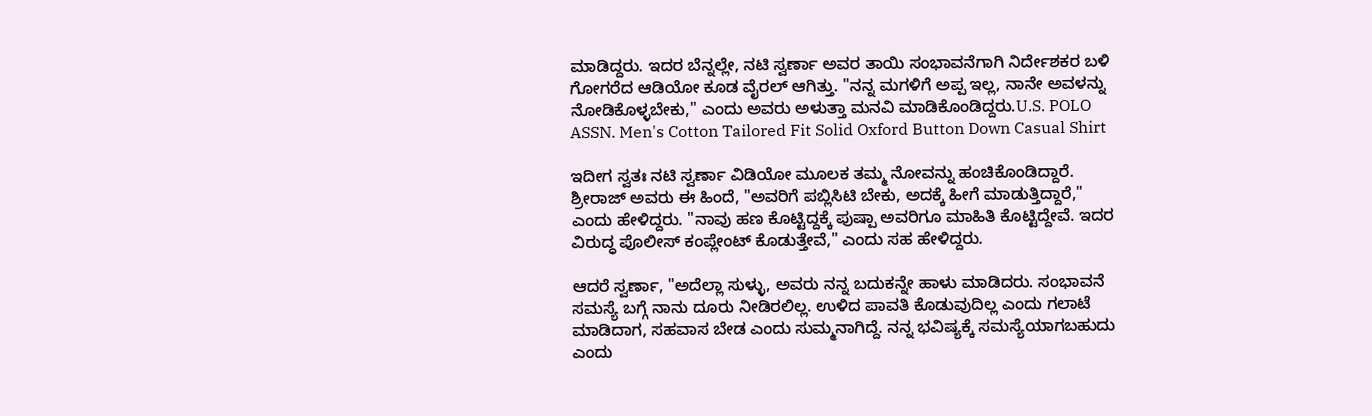ಮಾಡಿದ್ದರು. ಇದರ ಬೆನ್ನಲ್ಲೇ, ನಟಿ ಸ್ವರ್ಣಾ ಅವರ ತಾಯಿ ಸಂಭಾವನೆಗಾಗಿ ನಿರ್ದೇಶಕರ ಬಳಿ ಗೋಗರೆದ ಆಡಿಯೋ ಕೂಡ ವೈರಲ್‌ ಆಗಿತ್ತು. "ನನ್ನ ಮಗಳಿಗೆ ಅಪ್ಪ ಇಲ್ಲ, ನಾನೇ ಅವಳನ್ನು ನೋಡಿಕೊಳ್ಳಬೇಕು," ಎಂದು ಅವರು ಅಳುತ್ತಾ ಮನವಿ ಮಾಡಿಕೊಂಡಿದ್ದರು.U.S. POLO ASSN. Men's Cotton Tailored Fit Solid Oxford Button Down Casual Shirt

ಇದೀಗ ಸ್ವತಃ ನಟಿ ಸ್ವರ್ಣಾ ವಿಡಿಯೋ ಮೂಲಕ ತಮ್ಮ ನೋವನ್ನು ಹಂಚಿಕೊಂಡಿದ್ದಾರೆ. ಶ್ರೀರಾಜ್‌ ಅವರು ಈ ಹಿಂದೆ, "ಅವರಿಗೆ ಪಬ್ಲಿಸಿಟಿ ಬೇಕು, ಅದಕ್ಕೆ ಹೀಗೆ ಮಾಡುತ್ತಿದ್ದಾರೆ," ಎಂದು ಹೇಳಿದ್ದರು. "ನಾವು ಹಣ ಕೊಟ್ಟಿದ್ದಕ್ಕೆ ಪುಷ್ಪಾ ಅವರಿಗೂ ಮಾಹಿತಿ ಕೊಟ್ಟಿದ್ದೇವೆ. ಇದರ ವಿರುದ್ಧ ಪೊಲೀಸ್ ಕಂಪ್ಲೇಂಟ್ ಕೊಡುತ್ತೇವೆ," ಎಂದು ಸಹ ಹೇಳಿದ್ದರು.

ಆದರೆ ಸ್ವರ್ಣಾ, "ಅದೆಲ್ಲಾ ಸುಳ್ಳು, ಅವರು ನನ್ನ ಬದುಕನ್ನೇ ಹಾಳು ಮಾಡಿದರು. ಸಂಭಾವನೆ ಸಮಸ್ಯೆ ಬಗ್ಗೆ ನಾನು ದೂರು ನೀಡಿರಲಿಲ್ಲ. ಉಳಿದ ಪಾವತಿ ಕೊಡುವುದಿಲ್ಲ ಎಂದು ಗಲಾಟೆ ಮಾಡಿದಾಗ, ಸಹವಾಸ ಬೇಡ ಎಂದು ಸುಮ್ಮನಾಗಿದ್ದೆ. ನನ್ನ ಭವಿಷ್ಯಕ್ಕೆ ಸಮಸ್ಯೆಯಾಗಬಹುದು ಎಂದು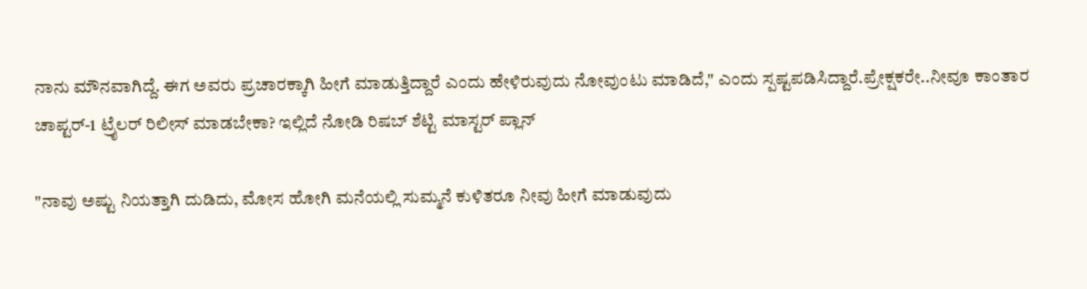ನಾನು ಮೌನವಾಗಿದ್ದೆ. ಈಗ ಅವರು ಪ್ರಚಾರಕ್ಕಾಗಿ ಹೀಗೆ ಮಾಡುತ್ತಿದ್ದಾರೆ ಎಂದು ಹೇಳಿರುವುದು ನೋವುಂಟು ಮಾಡಿದೆ," ಎಂದು ಸ್ಪಷ್ಟಪಡಿಸಿದ್ದಾರೆ.ಪ್ರೇಕ್ಷಕರೇ..ನೀವೂ ಕಾಂತಾರ ಚಾಪ್ಟರ್-1 ಟ್ರೈಲರ್ ರಿಲೀಸ್ ಮಾಡಬೇಕಾ? ಇಲ್ಲಿದೆ ನೋಡಿ ರಿಷಬ್ ಶೆಟ್ಟಿ ಮಾಸ್ಟರ್ ಪ್ಲಾನ್

"ನಾವು ಅಷ್ಟು ನಿಯತ್ತಾಗಿ ದುಡಿದು, ಮೋಸ ಹೋಗಿ ಮನೆಯಲ್ಲಿ ಸುಮ್ಮನೆ ಕುಳಿತರೂ ನೀವು ಹೀಗೆ ಮಾಡುವುದು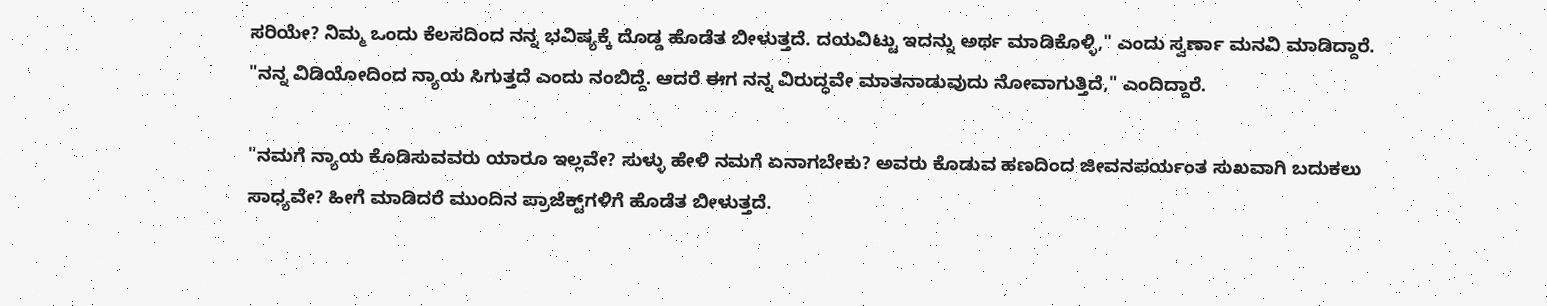ಸರಿಯೇ? ನಿಮ್ಮ ಒಂದು ಕೆಲಸದಿಂದ ನನ್ನ ಭವಿಷ್ಯಕ್ಕೆ ದೊಡ್ಡ ಹೊಡೆತ ಬೀಳುತ್ತದೆ. ದಯವಿಟ್ಟು ಇದನ್ನು ಅರ್ಥ ಮಾಡಿಕೊಳ್ಳಿ," ಎಂದು ಸ್ವರ್ಣಾ ಮನವಿ ಮಾಡಿದ್ದಾರೆ. "ನನ್ನ ವಿಡಿಯೋದಿಂದ ನ್ಯಾಯ ಸಿಗುತ್ತದೆ ಎಂದು ನಂಬಿದ್ದೆ. ಆದರೆ ಈಗ ನನ್ನ ವಿರುದ್ಧವೇ ಮಾತನಾಡುವುದು ನೋವಾಗುತ್ತಿದೆ," ಎಂದಿದ್ದಾರೆ.

"ನಮಗೆ ನ್ಯಾಯ ಕೊಡಿಸುವವರು ಯಾರೂ ಇಲ್ಲವೇ? ಸುಳ್ಳು ಹೇಳಿ ನಮಗೆ ಏನಾಗಬೇಕು? ಅವರು ಕೊಡುವ ಹಣದಿಂದ ಜೀವನಪರ್ಯಂತ ಸುಖವಾಗಿ ಬದುಕಲು ಸಾಧ್ಯವೇ? ಹೀಗೆ ಮಾಡಿದರೆ ಮುಂದಿನ ಪ್ರಾಜೆಕ್ಟ್‌ಗಳಿಗೆ ಹೊಡೆತ ಬೀಳುತ್ತದೆ.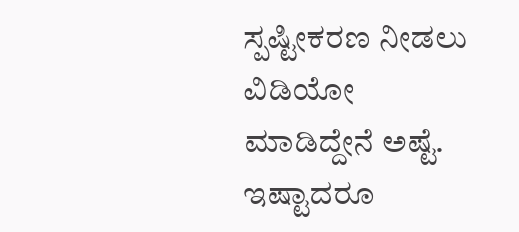ಸ್ಪಷ್ಟೀಕರಣ ನೀಡಲು ವಿಡಿಯೋ ಮಾಡಿದ್ದೇನೆ ಅಷ್ಟೆ. ಇಷ್ಟಾದರೂ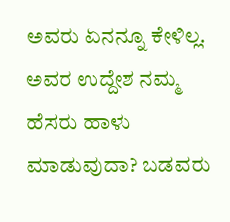ಅವರು ಏನನ್ನೂ ಕೇಳಿಲ್ಲ. ಅವರ ಉದ್ದೇಶ ನಮ್ಮ ಹೆಸರು ಹಾಳು ಮಾಡುವುದಾ? ಬಡವರು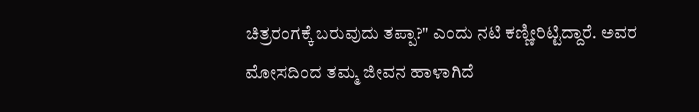ಚಿತ್ರರಂಗಕ್ಕೆ ಬರುವುದು ತಪ್ಪಾ?" ಎಂದು ನಟಿ ಕಣ್ಣೀರಿಟ್ಟಿದ್ದಾರೆ. ಅವರ ಮೋಸದಿಂದ ತಮ್ಮ ಜೀವನ ಹಾಳಾಗಿದೆ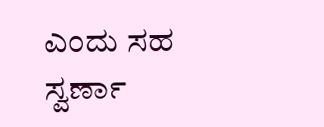ಎಂದು ಸಹ ಸ್ವರ್ಣಾ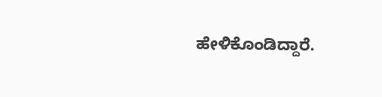ಹೇಳಿಕೊಂಡಿದ್ದಾರೆ.